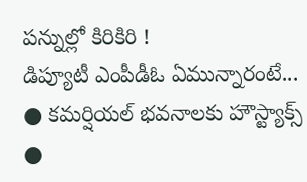పన్నుల్లో కిరికిరి !
డిప్యూటీ ఎంపీడీఓ ఏమున్నారంటే...
● కమర్షియల్ భవనాలకు హౌస్ట్యాక్స్
●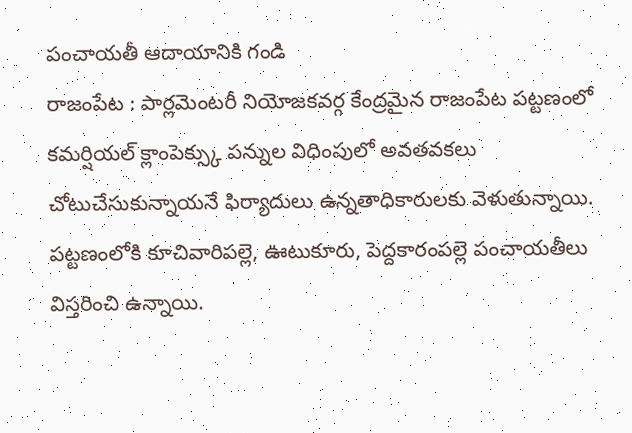పంచాయతీ ఆదాయానికి గండి
రాజంపేట : పార్లమెంటరీ నియోజకవర్గ కేంద్రమైన రాజంపేట పట్టణంలో కమర్షియల్ క్లాంపెక్స్కు పన్నుల విధింపులో అవతవకలు చోటుచేసుకున్నాయనే ఫిర్యాదులు ఉన్నతాధికారులకు వెళుతున్నాయి. పట్టణంలోకి కూచివారిపల్లె, ఊటుకూరు, పెద్దకారంపల్లె పంచాయతీలు విస్తరించి ఉన్నాయి.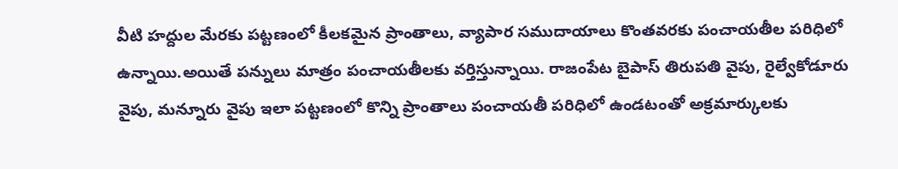వీటి హద్దుల మేరకు పట్టణంలో కీలకమైన ప్రాంతాలు, వ్యాపార సముదాయాలు కొంతవరకు పంచాయతీల పరిధిలో ఉన్నాయి.అయితే పన్నులు మాత్రం పంచాయతీలకు వర్తిస్తున్నాయి. రాజంపేట బైపాస్ తిరుపతి వైపు, రైల్వేకోడూరు వైపు, మన్నూరు వైపు ఇలా పట్టణంలో కొన్ని ప్రాంతాలు పంచాయతీ పరిధిలో ఉండటంతో అక్రమార్కులకు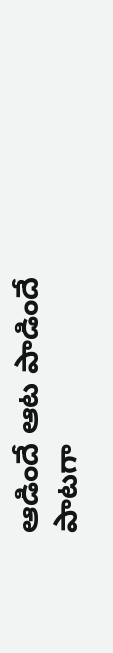ఆడిందే ఆట పాడిందే పాటగా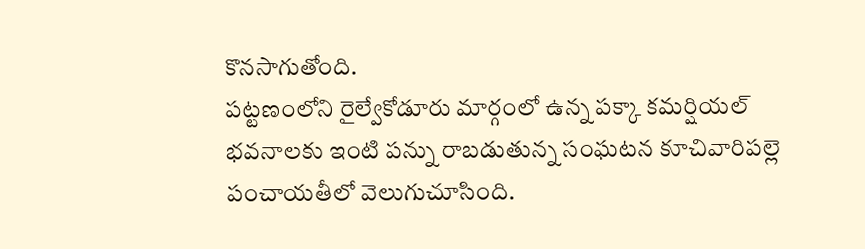కొనసాగుతోంది.
పట్టణంలోని రైల్వేకోడూరు మార్గంలో ఉన్న పక్కా కమర్షియల్ భవనాలకు ఇంటి పన్ను రాబడుతున్న సంఘటన కూచివారిపల్లె పంచాయతీలో వెలుగుచూసింది.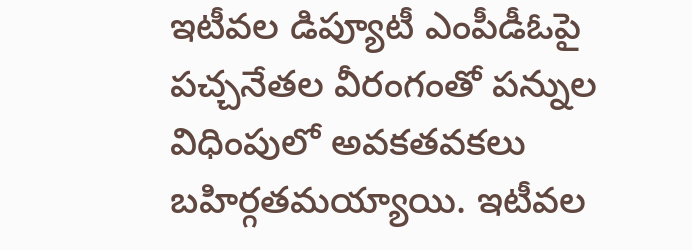ఇటీవల డిప్యూటీ ఎంపీడీఓపై పచ్చనేతల వీరంగంతో పన్నుల విధింపులో అవకతవకలు బహిర్గతమయ్యాయి. ఇటీవల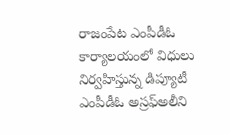రాజంపేట ఎంపీడీఓ కార్యాలయంలో విధులు నిర్వహిస్తున్న డిప్యూటీ ఎంపీడీఓ అస్రఫ్అలీని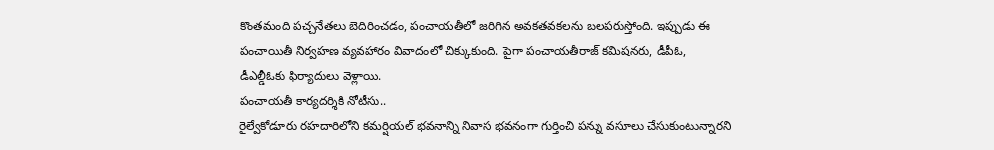కొంతమంది పచ్చనేతలు బెదిరించడం, పంచాయతీలో జరిగిన అవకతవకలను బలపరుస్తోంది. ఇప్పుడు ఈ పంచాయితీ నిర్వహణ వ్యవహారం వివాదంలో చిక్కుకుంది. పైగా పంచాయతీరాజ్ కమిషనరు, డీపీఓ, డీఎల్డీఓకు ఫిర్యాదులు వెళ్లాయి.
పంచాయతీ కార్యదర్శికి నోటీసు..
రైల్వేకోడూరు రహదారిలోని కమర్షియల్ భవనాన్ని నివాస భవనంగా గుర్తించి పన్ను వసూలు చేసుకుంటున్నారని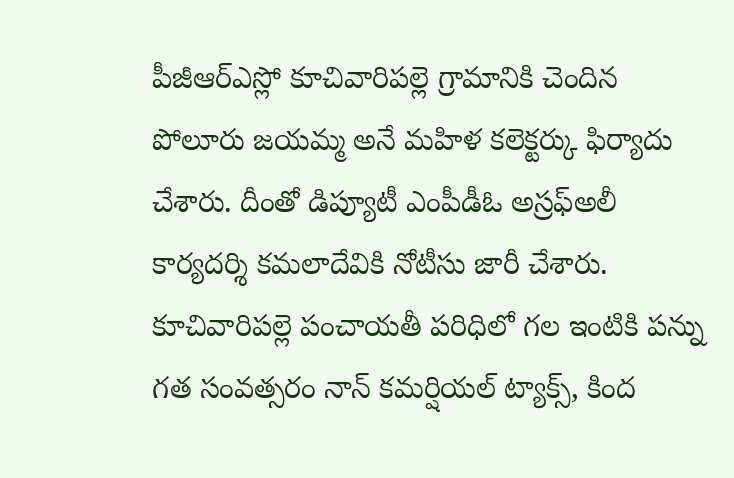పీజీఆర్ఎస్లో కూచివారిపల్లె గ్రామానికి చెందిన పోలూరు జయమ్మ అనే మహిళ కలెక్టర్కు ఫిర్యాదు చేశారు. దీంతో డిప్యూటీ ఎంపీడీఓ అస్రఫ్అలీ కార్యదర్శి కమలాదేవికి నోటీసు జారీ చేశారు. కూచివారిపల్లె పంచాయతీ పరిధిలో గల ఇంటికి పన్ను గత సంవత్సరం నాన్ కమర్షియల్ ట్యాక్స్, కింద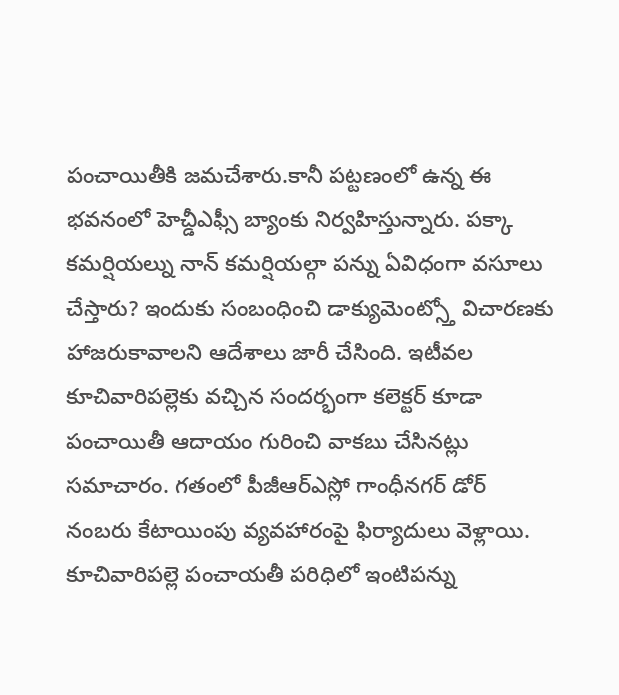పంచాయితీకి జమచేశారు.కానీ పట్టణంలో ఉన్న ఈ భవనంలో హెచ్డీఎఫ్సీ బ్యాంకు నిర్వహిస్తున్నారు. పక్కా కమర్షియల్ను నాన్ కమర్షియల్గా పన్ను ఏవిధంగా వసూలు చేస్తారు? ఇందుకు సంబంధించి డాక్యుమెంట్స్తో విచారణకు హాజరుకావాలని ఆదేశాలు జారీ చేసింది. ఇటీవల కూచివారిపల్లెకు వచ్చిన సందర్భంగా కలెక్టర్ కూడా పంచాయితీ ఆదాయం గురించి వాకబు చేసినట్లు సమాచారం. గతంలో పీజీఆర్ఎస్లో గాంధీనగర్ డోర్ నంబరు కేటాయింపు వ్యవహారంపై ఫిర్యాదులు వెళ్లాయి.
కూచివారిపల్లె పంచాయతీ పరిధిలో ఇంటిపన్ను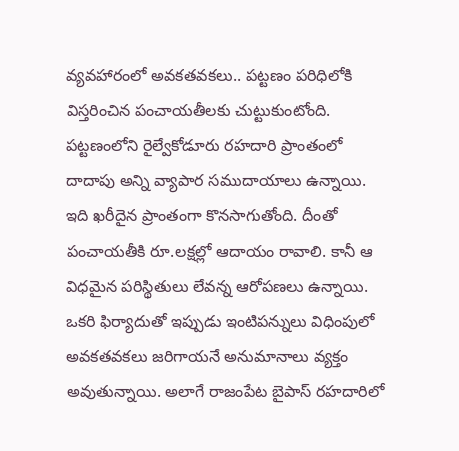వ్యవహారంలో అవకతవకలు.. పట్టణం పరిధిలోకి విస్తరించిన పంచాయతీలకు చుట్టుకుంటోంది. పట్టణంలోని రైల్వేకోడూరు రహదారి ప్రాంతంలో దాదాపు అన్ని వ్యాపార సముదాయాలు ఉన్నాయి. ఇది ఖరీదైన ప్రాంతంగా కొనసాగుతోంది. దీంతో పంచాయతీకి రూ.లక్షల్లో ఆదాయం రావాలి. కానీ ఆ విధమైన పరిస్థితులు లేవన్న ఆరోపణలు ఉన్నాయి. ఒకరి ఫిర్యాదుతో ఇప్పుడు ఇంటిపన్నులు విధింపులో అవకతవకలు జరిగాయనే అనుమానాలు వ్యక్తం అవుతున్నాయి. అలాగే రాజంపేట బైపాస్ రహదారిలో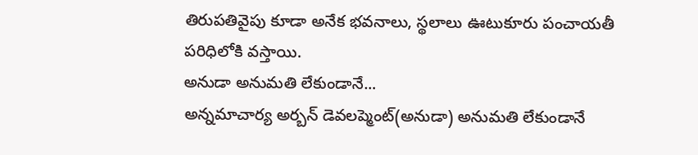తిరుపతివైపు కూడా అనేక భవనాలు, స్థలాలు ఊటుకూరు పంచాయతీ పరిధిలోకి వస్తాయి.
అనుడా అనుమతి లేకుండానే...
అన్నమాచార్య అర్బన్ డెవలప్మెంట్(అనుడా) అనుమతి లేకుండానే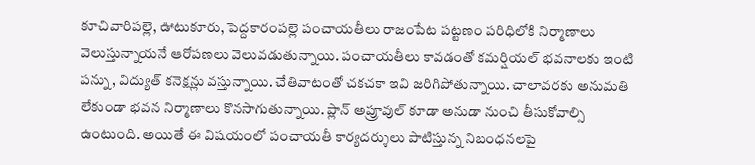కూచివారిపల్లె, ఊటుకూరు, పెద్దకారంపల్లె పంచాయతీలు రాజంపేట పట్టణం పరిధిలోకి నిర్మాణాలు వెలుస్తున్నాయనే ఆరోపణలు వెలువడుతున్నాయి. పంచాయతీలు కావడంతో కమర్షియల్ భవనాలకు ఇంటి పన్ను, విద్యుత్ కనెక్షన్లు వస్తున్నాయి. చేతివాటంతో చకచకా ఇవి జరిగిపోతున్నాయి. చాలావరకు అనుమతి లేకుండా భవన నిర్మాణాలు కొనసాగుతున్నాయి. ప్లాన్ అప్రూవుల్ కూడా అనుడా నుంచి తీసుకోవాల్సి ఉంటుంది. అయితే ఈ విషయంలో పంచాయతీ కార్యదర్శులు పాటిస్తున్న నిబంధనలపై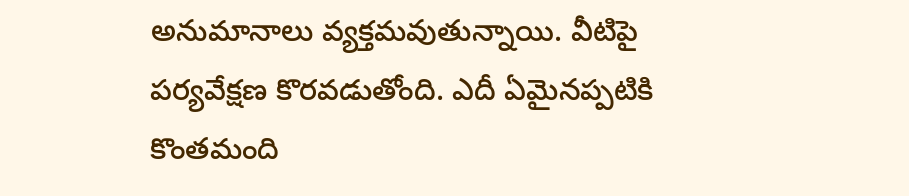అనుమానాలు వ్యక్తమవుతున్నాయి. వీటిపై పర్యవేక్షణ కొరవడుతోంది. ఎదీ ఏమైనప్పటికి కొంతమంది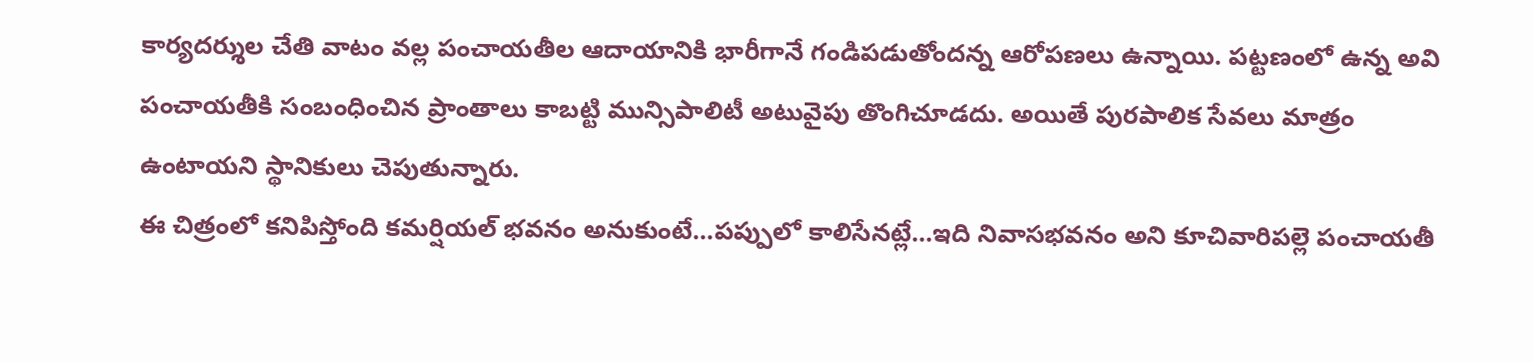కార్యదర్శుల చేతి వాటం వల్ల పంచాయతీల ఆదాయానికి భారీగానే గండిపడుతోందన్న ఆరోపణలు ఉన్నాయి. పట్టణంలో ఉన్న అవి పంచాయతీకి సంబంధించిన ప్రాంతాలు కాబట్టి మున్సిపాలిటీ అటువైపు తొంగిచూడదు. అయితే పురపాలిక సేవలు మాత్రం ఉంటాయని స్థానికులు చెపుతున్నారు.
ఈ చిత్రంలో కనిపిస్తోంది కమర్షియల్ భవనం అనుకుంటే...పప్పులో కాలిసేనట్లే...ఇది నివాసభవనం అని కూచివారిపల్లె పంచాయతీ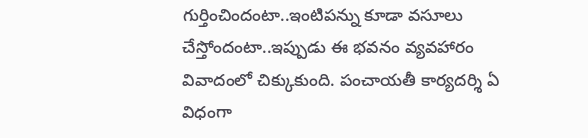గుర్తించిందంటా..ఇంటిపన్ను కూడా వసూలు చేస్తోందంటా..ఇప్పుడు ఈ భవనం వ్యవహారం వివాదంలో చిక్కుకుంది. పంచాయతీ కార్యదర్శి ఏ విధంగా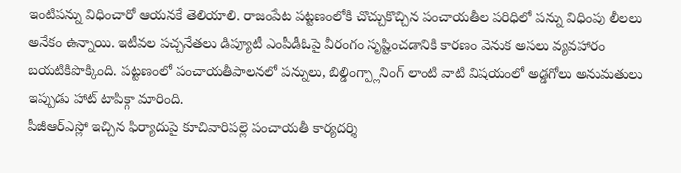ఇంటిపన్ను విధించారో ఆయనకే తెలియాలి. రాజంపేట పట్టణంలోకి చొచ్చుకొచ్చిన పంచాయతీల పరిధిలో పన్ను విధింపు లీలలు అనేకం ఉన్నాయి. ఇటీవల పచ్చనేతలు డిప్యూటీ ఎంపీడీఓపై వీరంగం సృష్టించడానికి కారణం వెనుక అసలు వ్యవహారం బయటికిపొక్కింది. పట్టణంలో పంచాయతీపాలనలో పన్నులు, బిల్డింగ్ప్లానింగ్ లాంటి వాటి విషయంలో అడ్డగోలు అనుమతులు ఇప్పుడు హాట్ టాపిక్గా మారింది.
పీజీఆర్ఎస్లో ఇచ్చిన ఫిర్యాదుపై కూచివారిపల్లె పంచాయతీ కార్యదర్శి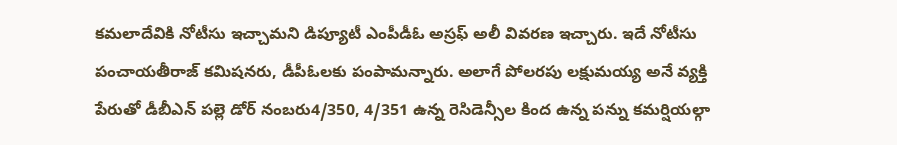కమలాదేవికి నోటీసు ఇచ్చామని డిప్యూటీ ఎంపీడీఓ అస్రఫ్ అలీ వివరణ ఇచ్చారు. ఇదే నోటీసు పంచాయతీరాజ్ కమిషనరు, డీపీఓలకు పంపామన్నారు. అలాగే పోలరపు లక్షుమయ్య అనే వ్యక్తి పేరుతో డీబీఎన్ పల్లె డోర్ నంబరు4/350, 4/351 ఉన్న రెసిడెన్సీల కింద ఉన్న పన్ను కమర్షియల్గా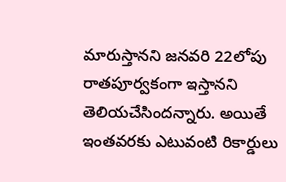మారుస్తానని జనవరి 22లోపు రాతపూర్వకంగా ఇస్తానని తెలియచేసిందన్నారు. అయితే ఇంతవరకు ఎటువంటి రికార్డులు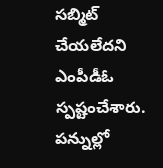సబ్మిట్ చేయలేదని ఎంపీడీఓ స్పష్టంచేశారు.
పన్నుల్లో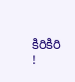కిరికిరి !